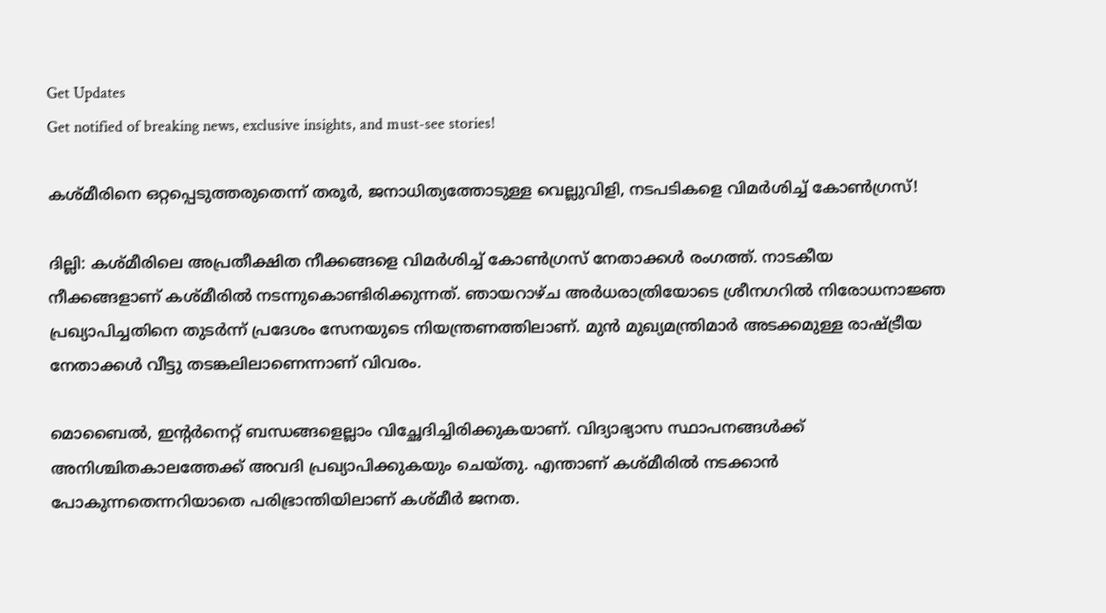Get Updates
Get notified of breaking news, exclusive insights, and must-see stories!

കശ്മീരിനെ ഒറ്റപ്പെടുത്തരുതെന്ന് തരൂർ, ജനാധിത്യത്തോടുള്ള വെല്ലുവിളി, നടപടികളെ വിമർശിച്ച് കോൺഗ്രസ്!

ദില്ലി: കശ്മീരിലെ അപ്രതീക്ഷിത നീക്കങ്ങളെ വിമർശിച്ച് കോൺഗ്രസ് നേതാക്കൾ രംഗത്ത്. നാടകീയ നീക്കങ്ങളാണ് കശ്മീരിൽ നടന്നുകൊണ്ടിരിക്കുന്നത്. ഞായറാഴ്ച അർധരാത്രിയോടെ ശ്രീനഗറിൽ നിരോധനാജ്ഞ പ്രഖ്യാപിച്ചതിനെ തുടർന്ന് പ്രദേശം സേനയുടെ നിയന്ത്രണത്തിലാണ്. മുൻ മുഖ്യമന്ത്രിമാർ അടക്കമുള്ള രാഷ്ട്രീയ നേതാക്കൾ വീട്ടു തടങ്കലിലാണെന്നാണ് വിവരം.

മൊബൈൽ, ഇന്റർനെറ്റ് ബന്ധങ്ങളെല്ലാം വിച്ഛേദിച്ചിരിക്കുകയാണ്. വിദ്യാഭ്യാസ സ്ഥാപനങ്ങൾക്ക് അനിശ്ചിതകാലത്തേക്ക് അവദി പ്രഖ്യാപിക്കുകയും ചെയ്തു. എന്താണ് കശ്മീരിൽ നടക്കാൻ പോകുന്നതെന്നറിയാതെ പരിഭ്രാന്തിയിലാണ് കശ്മീർ ജനത.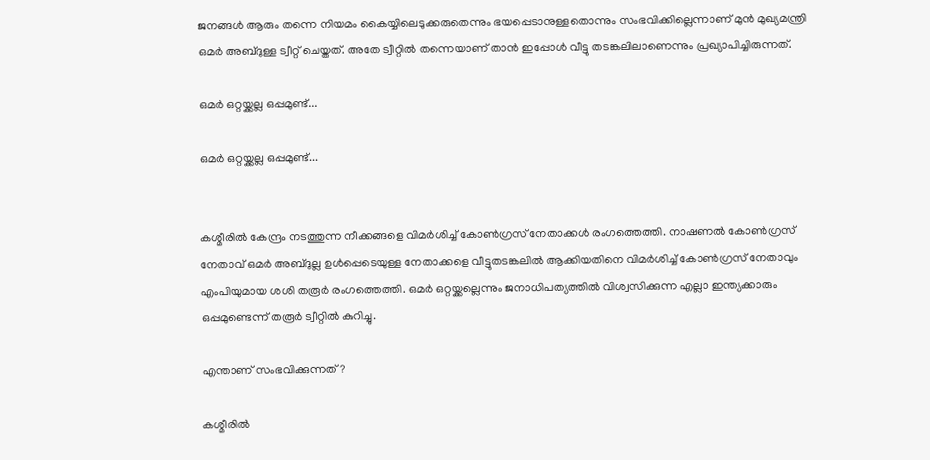ജനങ്ങൾ ആരും തന്നെ നിയമം കൈയ്യിലെടുക്കരുതെന്നും ഭയപ്പെടാനുള്ളതൊന്നും സംഭവിക്കില്ലെന്നാണ് മുൻ മുഖ്യമന്ത്രി ഒമർ അബ്ദുള്ള ട്വീറ്റ് ചെയ്തത്. അതേ ട്വീറ്റിൽ തന്നെയാണ് താൻ ഇപ്പോൾ വീട്ടു തടങ്കലിലാണെന്നും പ്രഖ്യാപിച്ചിരുന്നത്.

ഒമർ ഒറ്റയ്ക്കല്ല ഒപ്പമുണ്ട്...

ഒമർ ഒറ്റയ്ക്കല്ല ഒപ്പമുണ്ട്...


കശ്മീരിൽ കേന്ദ്രം നടത്തുന്ന നീക്കങ്ങളെ വിമർശിച്ച് കോൺഗ്രസ് നേതാക്കൾ രംഗത്തെത്തി. നാഷണല്‍ കോണ്‍ഗ്രസ് നേതാവ് ഒമര്‍ അബ്ദുല്ല ഉള്‍പ്പെടെയുള്ള നേതാക്കളെ വീട്ടുതടങ്കലില്‍ ആക്കിയതിനെ വിമർശിച്ച് കോൺഗ്രസ് നേതാവും എംപിയുമായ ശശി തരൂർ രംഗത്തെത്തി. ഒമർ ഒറ്റയ്ക്കല്ലെന്നും ജനാധിപത്യത്തിൽ വിശ്വസിക്കുന്ന എല്ലാ ഇന്ത്യക്കാരും ഒപ്പമുണ്ടെന്ന് തരൂർ ട്വീറ്റിൽ കുറിച്ചു.

എന്താണ് സംഭവിക്കുന്നത്?

കശ്മീരിൽ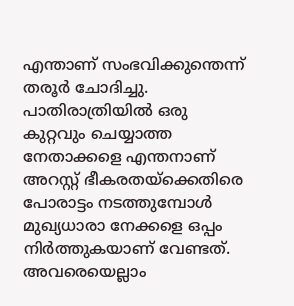എന്താണ് സംഭവിക്കുന്തെന്ന് തരൂർ ചോദിച്ചു. പാതിരാത്രിയിൽ ഒരു കുറ്റവും ചെയ്യാത്ത നേതാക്കളെ എന്തനാണ് അറസ്റ്റ് ഭീകരതയ്ക്കെതിരെ പോരാട്ടം നടത്തുമ്പോൾ മുഖ്യധാരാ നേക്കളെ ഒപ്പം നിർത്തുകയാണ് വേണ്ടത്. അവരെയെല്ലാം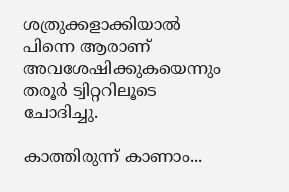ശത്രുക്കളാക്കിയാൽ പിന്നെ ആരാണ് അവശേഷിക്കുകയെന്നും തരൂർ ട്വിറ്ററിലൂടെ ചോദിച്ചു.

കാത്തിരുന്ന് കാണാം...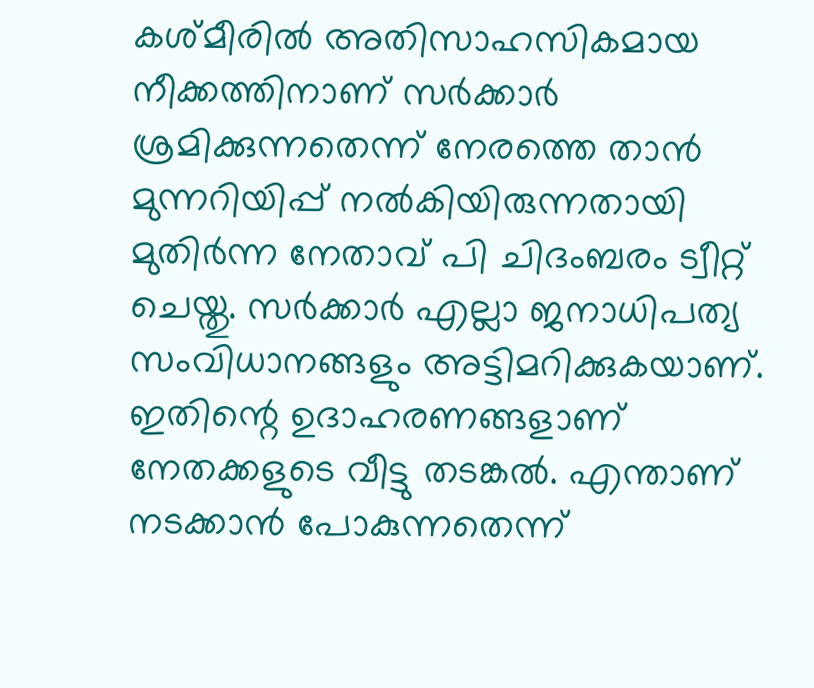കശ്മീരിൽ അതിസാഹസികമായ നീക്കത്തിനാണ് സർക്കാർ ശ്രമിക്കുന്നതെന്ന് നേരത്തെ താൻ മുന്നറിയിപ്പ് നൽകിയിരുന്നതായി മുതിർന്ന നേതാവ് പി ചിദംബരം ട്വീറ്റ് ചെയ്തു. സർക്കാർ എല്ലാ ജനാധിപത്യ സംവിധാനങ്ങളും അട്ടിമറിക്കുകയാണ്. ഇതിന്റെ ഉദാഹരണങ്ങളാണ് നേതക്കളുടെ വീട്ടു തടങ്കൽ. എന്താണ് നടക്കാൻ പോകുന്നതെന്ന്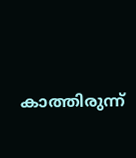കാത്തിരുന്ന്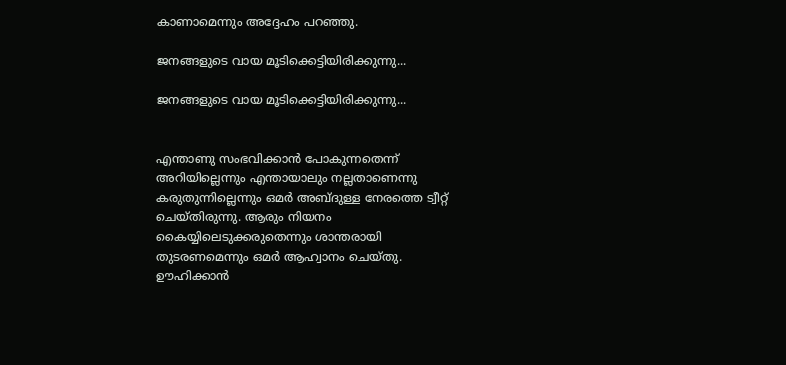കാണാമെന്നും അദ്ദേഹം പറഞ്ഞു.

ജനങ്ങളുടെ വായ മൂടിക്കെട്ടിയിരിക്കുന്നു...

ജനങ്ങളുടെ വായ മൂടിക്കെട്ടിയിരിക്കുന്നു...


എന്താണു സംഭവിക്കാന്‍ പോകുന്നതെന്ന് അറിയില്ലെന്നും എന്തായാലും നല്ലതാണെന്നു കരുതുന്നില്ലെന്നും ഒമർ അബ്ദുള്ള നേരത്തെ ട്വീറ്റ് ചെയ്തിരുന്നു. ആരും നിയനം കൈയ്യിലെടുക്കരുതെന്നും ശാന്തരായി തുടരണമെന്നും ഒമർ ആഹ്വാനം ചെയ്തു. ഊഹിക്കാന്‍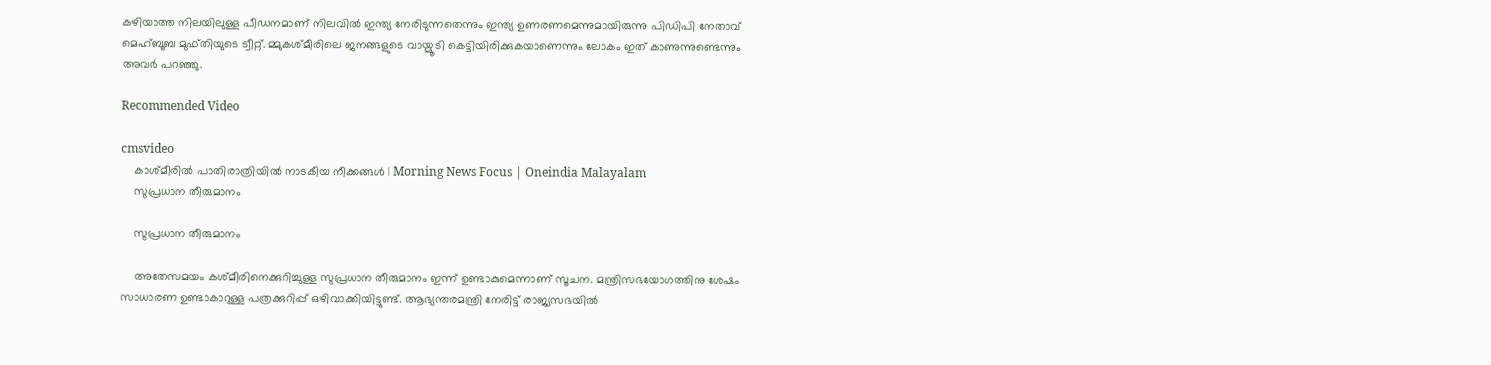കഴിയാത്ത നിലയിലുള്ള പീഡനമാണ് നിലവില്‍ ഇന്ത്യ നേരിടുന്നതെന്നും ഇന്ത്യ ഉണരണമെന്നുമായിരുന്നു പിഡിപി നേതാവ് മെഹ്ബൂബ മുഫ്തിയുടെ ട്വീറ്റ്. മ്മുകശ്മീരിലെ ജനങ്ങളുടെ വായ്മൂടി കെട്ടിയിരിക്കുകയാണെന്നും ലോകം ഇത് കാണുന്നുണ്ടെന്നും അവര്‍ പറഞ്ഞു.

Recommended Video

cmsvideo
    കാശ്മീരില്‍ പാതിരാത്രിയില്‍ നാടകീയ നീക്കങ്ങള്‍ | Morning News Focus | Oneindia Malayalam
    സുപ്രധാന തീരുമാനം

    സുപ്രധാന തീരുമാനം

    അതേസമയം കശ്മീരിനെക്കുറിച്ചുള്ള സുപ്രധാന തീരുമാനം ഇന്ന് ഉണ്ടാകുമെന്നാണ് സൂചന. മന്ത്രിസഭയോഗത്തിനു ശേഷം സാധാരണ ഉണ്ടാകാറുള്ള പത്രക്കുറിപ്പ് ഒഴിവാക്കിയിട്ടുണ്ട്. ആഭ്യന്തരമന്ത്രി നേരിട്ട് രാജ്യസഭയിൽ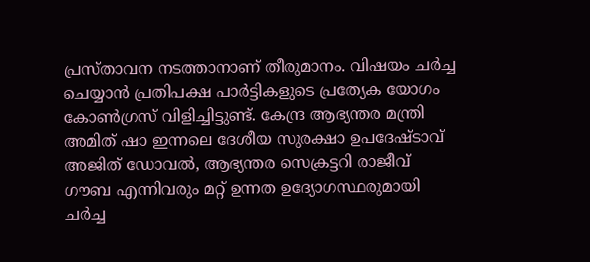പ്രസ്താവന നടത്താനാണ് തീരുമാനം. വിഷയം ചർച്ച ചെയ്യാൻ പ്രതിപക്ഷ പാർട്ടികളുടെ പ്രത്യേക യോഗം കോൺഗ്രസ് വിളിച്ചിട്ടുണ്ട്. കേന്ദ്ര ആഭ്യന്തര മന്ത്രി അമിത് ഷാ ഇന്നലെ ദേശീയ സുരക്ഷാ ഉപദേഷ്ടാവ് അജിത് ഡോവല്‍, ആഭ്യന്തര സെക്രട്ടറി രാജീവ് ഗൗബ എന്നിവരും മറ്റ് ഉന്നത ഉദ്യോഗസ്ഥരുമായി ചര്‍ച്ച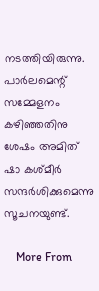നടത്തിയിരുന്നു. പാര്‍ലമെന്റ് സമ്മേളനം കഴിഞ്ഞതിനു ശേഷം അമിത് ഷാ കശ്മീര്‍ സന്ദര്‍ശിക്കുമെന്നു സൂചനയുണ്ട്.

    More From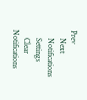Prev
    Next
    Notifications
    Settings
    Clear Notifications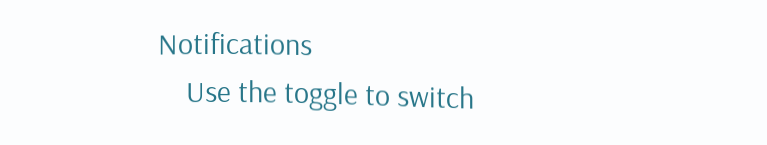Notifications
    Use the toggle to switch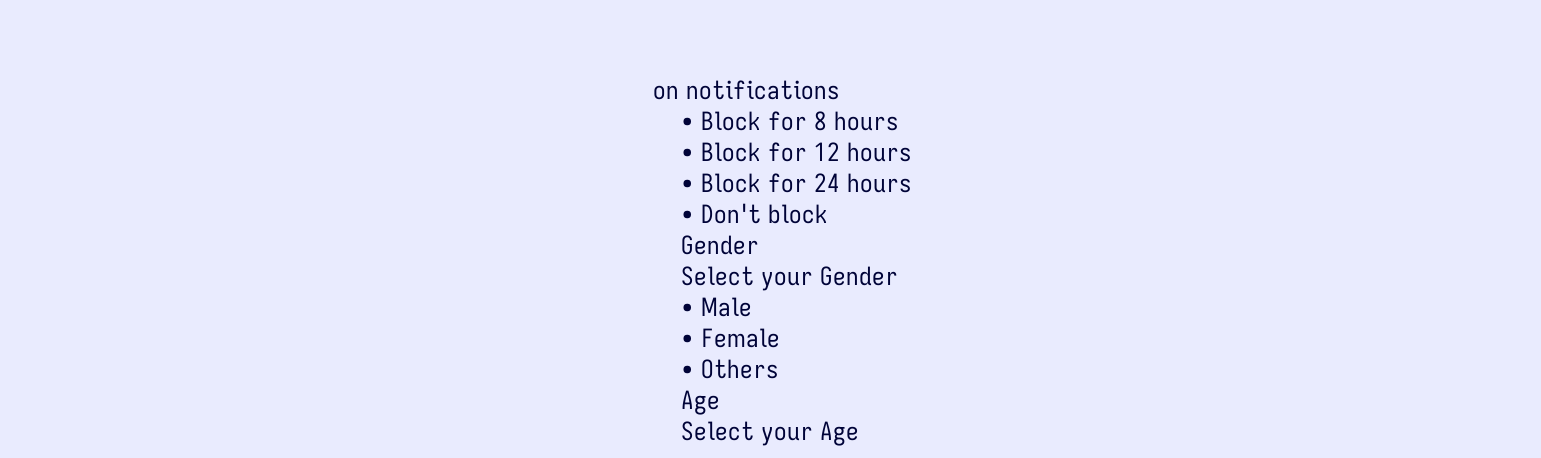on notifications
    • Block for 8 hours
    • Block for 12 hours
    • Block for 24 hours
    • Don't block
    Gender
    Select your Gender
    • Male
    • Female
    • Others
    Age
    Select your Age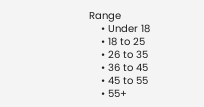Range
    • Under 18
    • 18 to 25
    • 26 to 35
    • 36 to 45
    • 45 to 55
    • 55+